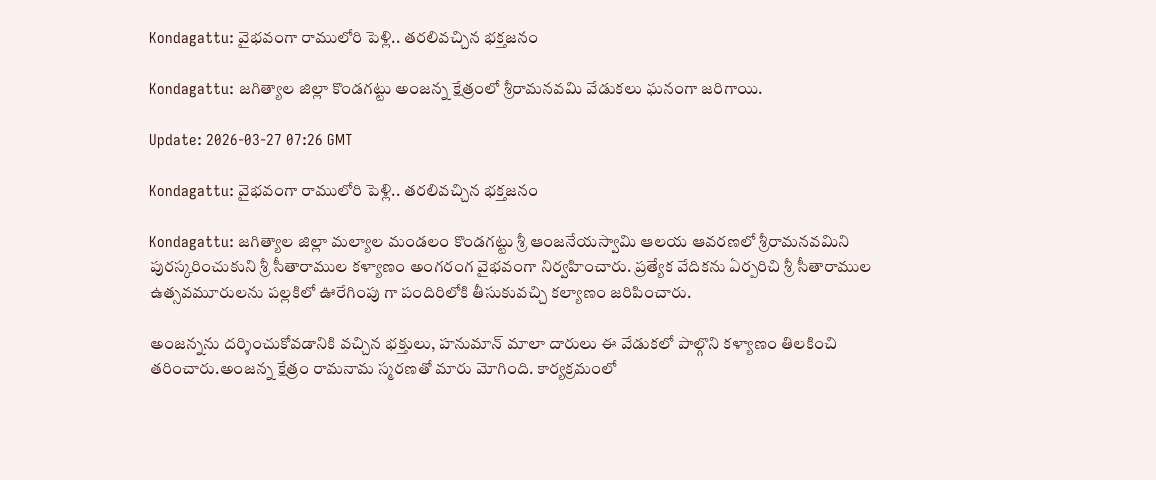Kondagattu: వైభవంగా రాములోరి పెళ్లి.. తరలివచ్చిన భక్తజనం

Kondagattu: జగిత్యాల జిల్లా కొండగట్టు అంజన్న క్షేత్రంలో శ్రీరామనవమి వేడుకలు ఘనంగా జరిగాయి.

Update: 2026-03-27 07:26 GMT

Kondagattu: వైభవంగా రాములోరి పెళ్లి.. తరలివచ్చిన భక్తజనం

Kondagattu: జగిత్యాల జిల్లా మల్యాల మండలం కొండగట్టు శ్రీ ఆంజనేయస్వామి ఆలయ ఆవరణలో శ్రీరామనవమిని పురస్కరించుకుని శ్రీ సీతారాముల కళ్యాణం అంగరంగ వైభవంగా నిర్వహించారు. ప్రత్యేక వేదికను ఏర్పరిచి శ్రీ సీతారాముల ఉత్సవమూరులను పల్లకిలో ఊరేగింపు గా పందిరిలోకి తీసుకువచ్చి కల్యాణం జరిపించారు.

అంజన్నను దర్శించుకోవడానికి వచ్చిన భక్తులు, హనుమాన్ మాలా దారులు ఈ వేడుకలో పాల్గొని కళ్యాణం తిలకించి తరించారు.అంజన్న క్షేత్రం రామనామ స్మరణతో మారు మోగింది. కార్యక్రమంలో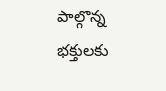పాల్గొన్న భక్తులకు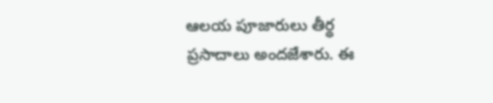ఆలయ పూజారులు తీర్థ ప్రసాదాలు అందజేశారు. ఈ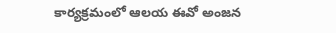కార్యక్రమంలో ఆలయ ఈవో అంజన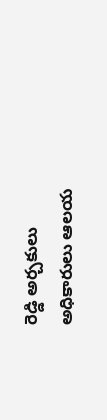రెడ్డి అర్చకులు అధికారులు ఆలయ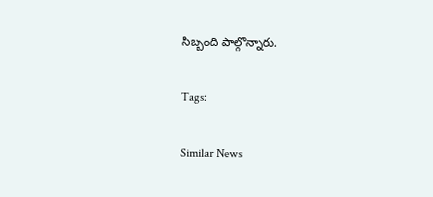సిబ్బంది పాల్గొన్నారు.

Tags:

Similar News